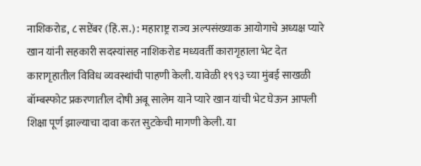नाशिकरोड, ८ सप्टेंबर (हिं.स.) : महाराष्ट्र राज्य अल्पसंख्याक आयोगाचे अध्यक्ष प्यारे खान यांनी सहकारी सदस्यांसह नाशिकरोड मध्यवर्ती कारागृहाला भेट देत कारागृहातील विविध व्यवस्थांची पाहणी केली. यावेळी १९९३ च्या मुंबई साखळी बॉम्बस्फोट प्रकरणातील दोषी अबू सालेम याने प्यारे खान यांची भेट घेऊन आपली शिक्षा पूर्ण झाल्याचा दावा करत सुटकेची मागणी केली. या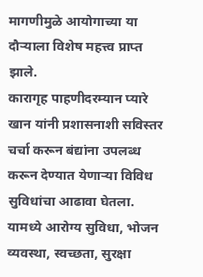मागणीमुळे आयोगाच्या या दौऱ्याला विशेष महत्त्व प्राप्त झाले.
कारागृह पाहणीदरम्यान प्यारे खान यांनी प्रशासनाशी सविस्तर चर्चा करून बंद्यांना उपलब्ध करून देण्यात येणाऱ्या विविध सुविधांचा आढावा घेतला. यामध्ये आरोग्य सुविधा, भोजन व्यवस्था, स्वच्छता, सुरक्षा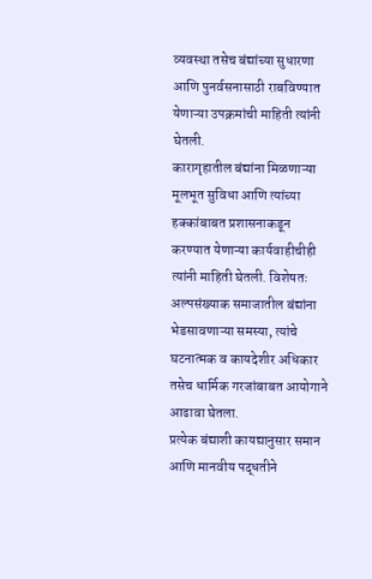व्यवस्था तसेच बंद्यांच्या सुधारणा आणि पुनर्वसनासाठी राबविण्यात येणाऱ्या उपक्रमांची माहिती त्यांनी घेतली.
कारागृहातील बंद्यांना मिळणाऱ्या मूलभूत सुविधा आणि त्यांच्या हक्कांबाबत प्रशासनाकडून करण्यात येणाऱ्या कार्यवाहीचीही त्यांनी माहिती घेतली. विशेषतः अल्पसंख्याक समाजातील बंद्यांना भेडसावणाऱ्या समस्या, त्यांचे घटनात्मक व कायदेशीर अधिकार तसेच धार्मिक गरजांबाबत आयोगाने आढावा घेतला.
प्रत्येक बंद्याशी कायद्यानुसार समान आणि मानवीय पद्धतीने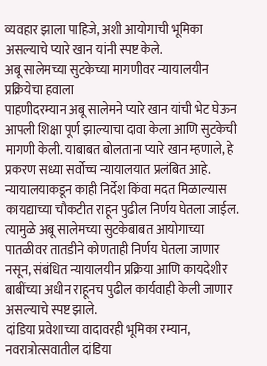व्यवहार झाला पाहिजे, अशी आयोगाची भूमिका असल्याचे प्यारे खान यांनी स्पष्ट केले.
अबू सालेमच्या सुटकेच्या मागणीवर न्यायालयीन प्रक्रियेचा हवाला
पाहणीदरम्यान अबू सालेमने प्यारे खान यांची भेट घेऊन आपली शिक्षा पूर्ण झाल्याचा दावा केला आणि सुटकेची मागणी केली. याबाबत बोलताना प्यारे खान म्हणाले, हे प्रकरण सध्या सर्वोच्च न्यायालयात प्रलंबित आहे. न्यायालयाकडून काही निर्देश किंवा मदत मिळाल्यास कायद्याच्या चौकटीत राहून पुढील निर्णय घेतला जाईल.
त्यामुळे अबू सालेमच्या सुटकेबाबत आयोगाच्या पातळीवर तातडीने कोणताही निर्णय घेतला जाणार नसून, संबंधित न्यायालयीन प्रक्रिया आणि कायदेशीर बाबींच्या अधीन राहूनच पुढील कार्यवाही केली जाणार असल्याचे स्पष्ट झाले.
दांडिया प्रवेशाच्या वादावरही भूमिका रम्यान, नवरात्रोत्सवातील दांडिया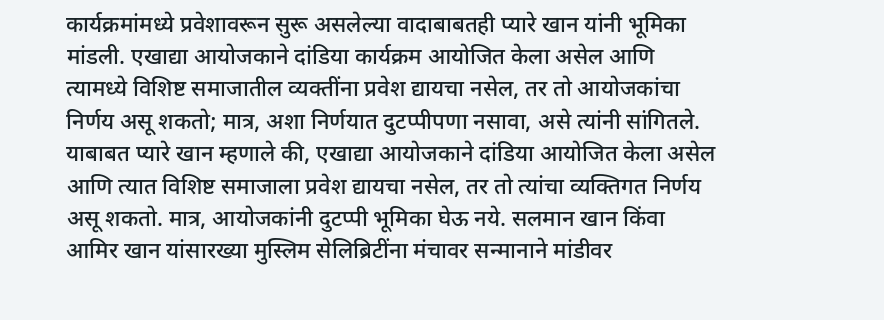कार्यक्रमांमध्ये प्रवेशावरून सुरू असलेल्या वादाबाबतही प्यारे खान यांनी भूमिका मांडली. एखाद्या आयोजकाने दांडिया कार्यक्रम आयोजित केला असेल आणि त्यामध्ये विशिष्ट समाजातील व्यक्तींना प्रवेश द्यायचा नसेल, तर तो आयोजकांचा निर्णय असू शकतो; मात्र, अशा निर्णयात दुटप्पीपणा नसावा, असे त्यांनी सांगितले.
याबाबत प्यारे खान म्हणाले की, एखाद्या आयोजकाने दांडिया आयोजित केला असेल आणि त्यात विशिष्ट समाजाला प्रवेश द्यायचा नसेल, तर तो त्यांचा व्यक्तिगत निर्णय असू शकतो. मात्र, आयोजकांनी दुटप्पी भूमिका घेऊ नये. सलमान खान किंवा आमिर खान यांसारख्या मुस्लिम सेलिब्रिटींना मंचावर सन्मानाने मांडीवर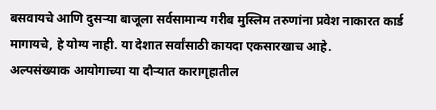बसवायचे आणि दुसऱ्या बाजूला सर्वसामान्य गरीब मुस्लिम तरुणांना प्रवेश नाकारत कार्ड मागायचे, हे योग्य नाही. या देशात सर्वांसाठी कायदा एकसारखाच आहे.
अल्पसंख्याक आयोगाच्या या दौऱ्यात कारागृहातील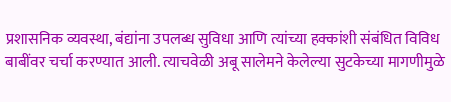प्रशासनिक व्यवस्था, बंद्यांना उपलब्ध सुविधा आणि त्यांच्या हक्कांशी संबंधित विविध बाबींवर चर्चा करण्यात आली. त्याचवेळी अबू सालेमने केलेल्या सुटकेच्या मागणीमुळे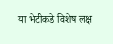या भेटीकडे विशेष लक्ष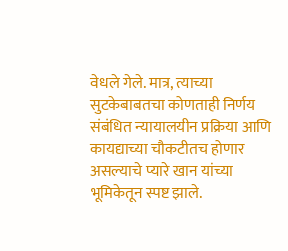वेधले गेले. मात्र, त्याच्या सुटकेबाबतचा कोणताही निर्णय संबंधित न्यायालयीन प्रक्रिया आणि कायद्याच्या चौकटीतच होणार असल्याचे प्यारे खान यांच्या भूमिकेतून स्पष्ट झाले.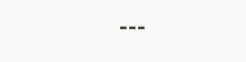---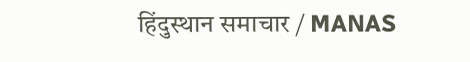हिंदुस्थान समाचार / MANAS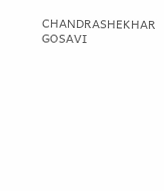CHANDRASHEKHAR GOSAVI